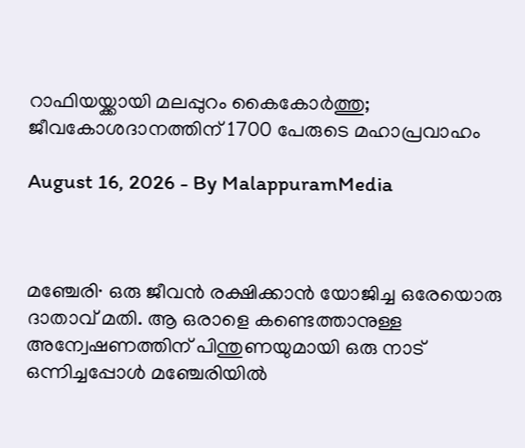റാഫിയയ്ക്കായി മലപ്പുറം കൈകോർത്തു; ജീവകോശദാനത്തിന് 1700 പേരുടെ മഹാപ്രവാഹം

August 16, 2026 - By MalappuramMedia



മഞ്ചേരി∙ ഒരു ജീവൻ രക്ഷിക്കാൻ യോജിച്ച ഒരേയൊരു ദാതാവ് മതി. ആ ഒരാളെ കണ്ടെത്താനുള്ള അന്വേഷണത്തിന് പിന്തുണയുമായി ഒരു നാട് ഒന്നിച്ചപ്പോൾ മഞ്ചേരിയിൽ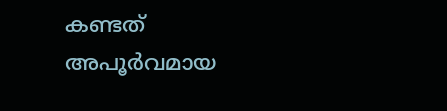കണ്ടത് അപൂർവമായ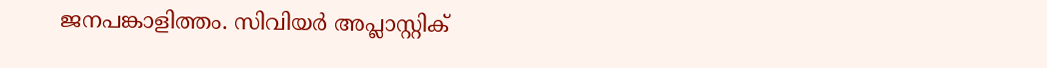ജനപങ്കാളിത്തം. സിവിയർ അപ്ലാസ്റ്റിക്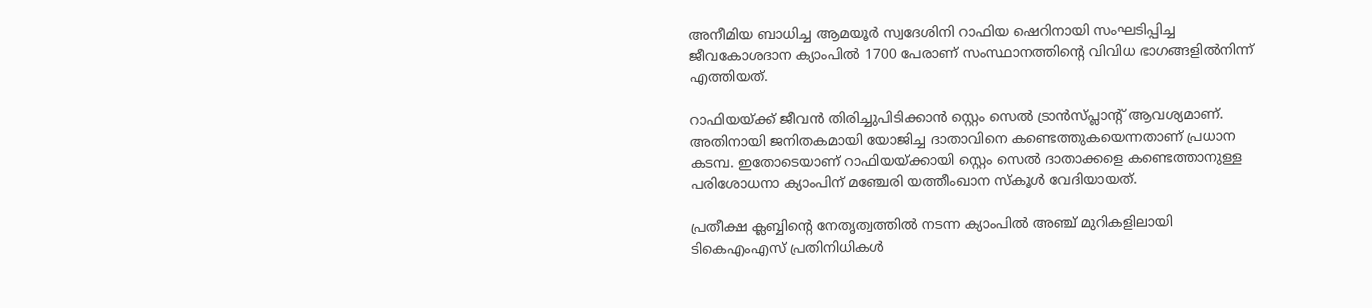അനീമിയ ബാധിച്ച ആമയൂർ സ്വദേശിനി റാഫിയ ഷെറിനായി സംഘടിപ്പിച്ച ജീവകോശദാന ക്യാംപിൽ 1700 പേരാണ് സംസ്ഥാനത്തിന്റെ വിവിധ ഭാഗങ്ങളിൽനിന്ന് എത്തിയത്.

റാഫിയയ്ക്ക് ജീവൻ തിരിച്ചുപിടിക്കാൻ സ്റ്റെം സെൽ ട്രാൻസ്പ്ലാന്റ് ആവശ്യമാണ്. അതിനായി ജനിതകമായി യോജിച്ച ദാതാവിനെ കണ്ടെത്തുകയെന്നതാണ് പ്രധാന കടമ്പ. ഇതോടെയാണ് റാഫിയയ്ക്കായി സ്റ്റെം സെൽ ദാതാക്കളെ കണ്ടെത്താനുള്ള പരിശോധനാ ക്യാംപിന് മഞ്ചേരി യത്തീംഖാന സ്കൂൾ വേദിയായത്.

പ്രതീക്ഷ ക്ലബ്ബിന്റെ നേതൃത്വത്തിൽ നടന്ന ക്യാംപിൽ അഞ്ച് മുറികളിലായി ടികെഎംഎസ് പ്രതിനിധികൾ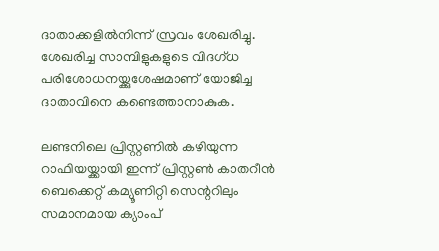ദാതാക്കളിൽനിന്ന് സ്രവം ശേഖരിച്ചു. ശേഖരിച്ച സാമ്പിളുകളുടെ വിദഗ്ധ പരിശോധനയ്ക്കുശേഷമാണ് യോജിച്ച ദാതാവിനെ കണ്ടെത്താനാകുക.

ലണ്ടനിലെ പ്രിസ്റ്റണിൽ കഴിയുന്ന റാഫിയയ്ക്കായി ഇന്ന് പ്രിസ്റ്റൺ കാതറീൻ ബെക്കെറ്റ് കമ്യൂണിറ്റി സെന്ററിലും സമാനമായ ക്യാംപ്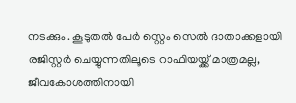നടക്കും. കൂടുതൽ പേർ സ്റ്റെം സെൽ ദാതാക്കളായി രജിസ്റ്റർ ചെയ്യുന്നതിലൂടെ റാഫിയയ്ക്ക് മാത്രമല്ല, ജീവകോശത്തിനായി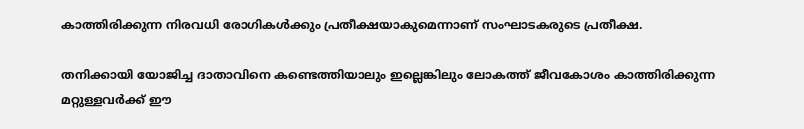കാത്തിരിക്കുന്ന നിരവധി രോഗികൾക്കും പ്രതീക്ഷയാകുമെന്നാണ് സംഘാടകരുടെ പ്രതീക്ഷ.

തനിക്കായി യോജിച്ച ദാതാവിനെ കണ്ടെത്തിയാലും ഇല്ലെങ്കിലും ലോകത്ത് ജീവകോശം കാത്തിരിക്കുന്ന മറ്റുള്ളവർക്ക് ഈ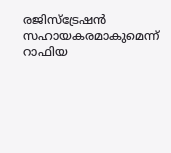രജിസ്ട്രേഷൻ സഹായകരമാകുമെന്ന് റാഫിയ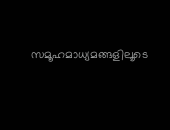സമൂഹമാധ്യമങ്ങളിലൂടെ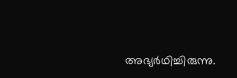അഭ്യർഥിച്ചിരുന്നു.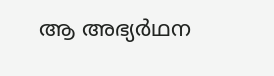ആ അഭ്യർഥന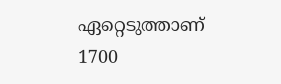ഏറ്റെടുത്താണ് 1700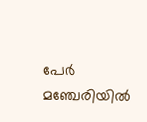പേർ മഞ്ചേരിയിൽ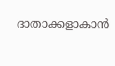ദാതാക്കളാകാൻ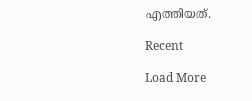എത്തിയത്.

Recent

Load More